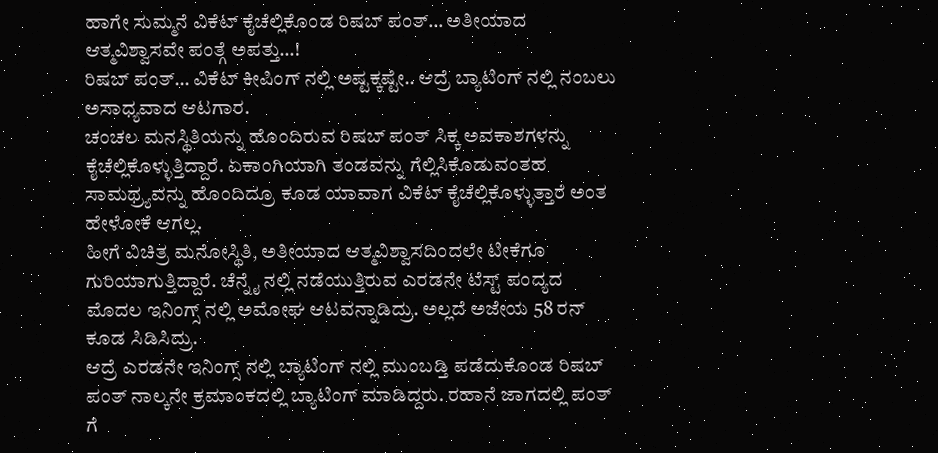ಹಾಗೇ ಸುಮ್ಮನೆ ವಿಕೆಟ್ ಕೈಚೆಲ್ಲಿಕೊಂಡ ರಿಷಬ್ ಪಂತ್… ಅತೀಯಾದ ಆತ್ಮವಿಶ್ವಾಸವೇ ಪಂತ್ಗೆ ಅಪತ್ತು…!
ರಿಷಬ್ ಪಂತ್… ವಿಕೆಟ್ ಕೀಪಿಂಗ್ ನಲ್ಲಿ ಅಷ್ಟಕ್ಕಷ್ಟೇ.. ಆದ್ರೆ ಬ್ಯಾಟಿಂಗ್ ನಲ್ಲಿ ನಂಬಲು ಅಸಾಧ್ಯವಾದ ಆಟಗಾರ.
ಚಂಚಲ ಮನಸ್ಥಿತಿಯನ್ನು ಹೊಂದಿರುವ ರಿಷಬ್ ಪಂತ್ ಸಿಕ್ಕ ಅವಕಾಶಗಳನ್ನು ಕೈಚೆಲ್ಲಿಕೊಳ್ಳುತ್ತಿದ್ದಾರೆ. ಏಕಾಂಗಿಯಾಗಿ ತಂಡವನ್ನು ಗೆಲ್ಲಿಸಿಕೊಡುವಂತಹ ಸಾಮಥ್ರ್ಯವನ್ನು ಹೊಂದಿದ್ರೂ ಕೂಡ ಯಾವಾಗ ವಿಕೆಟ್ ಕೈಚೆಲ್ಲಿಕೊಳ್ಳುತ್ತಾರೆ ಅಂತ ಹೇಳೋಕೆ ಆಗಲ್ಲ.
ಹೀಗೆ ವಿಚಿತ್ರ ಮನೋಸ್ಥಿತಿ, ಅತೀಯಾದ ಆತ್ಮವಿಶ್ವಾಸದಿಂದಲೇ ಟೀಕೆಗೂ ಗುರಿಯಾಗುತ್ತಿದ್ದಾರೆ. ಚೆನ್ನೈ ನಲ್ಲಿ ನಡೆಯುತ್ತಿರುವ ಎರಡನೇ ಟೆಸ್ಟ್ ಪಂದ್ಯದ ಮೊದಲ ಇನಿಂಗ್ಸ್ ನಲ್ಲಿ ಅಮೋಘ ಆಟವನ್ನಾಡಿದ್ರು. ಅಲ್ಲದೆ ಅಜೇಯ 58 ರನ್ ಕೂಡ ಸಿಡಿಸಿದ್ರು.
ಆದ್ರೆ ಎರಡನೇ ಇನಿಂಗ್ಸ್ ನಲ್ಲಿ ಬ್ಯಾಟಿಂಗ್ ನಲ್ಲಿ ಮುಂಬಡ್ತಿ ಪಡೆದುಕೊಂಡ ರಿಷಬ್ ಪಂತ್ ನಾಲ್ಕನೇ ಕ್ರಮಾಂಕದಲ್ಲಿ ಬ್ಯಾಟಿಂಗ್ ಮಾಡಿದ್ದರು. ರಹಾನೆ ಜಾಗದಲ್ಲಿ ಪಂತ್ ಗೆ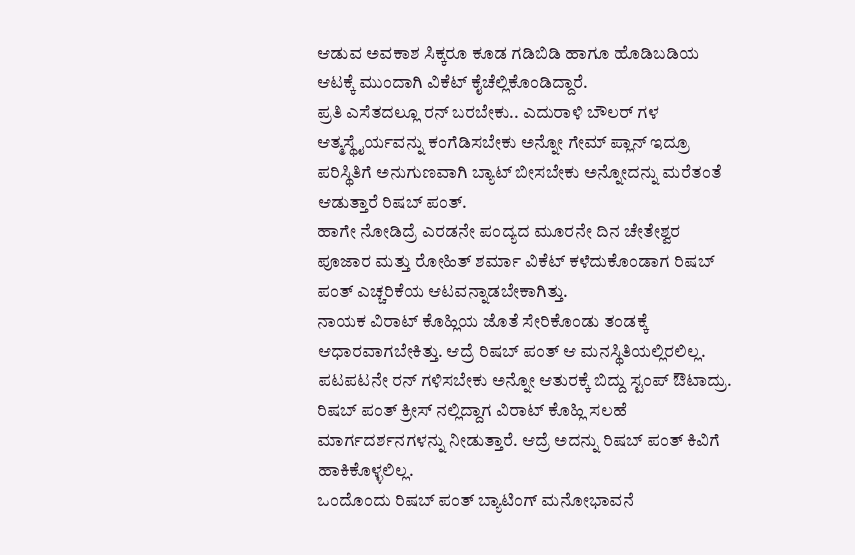ಆಡುವ ಅವಕಾಶ ಸಿಕ್ಕರೂ ಕೂಡ ಗಡಿಬಿಡಿ ಹಾಗೂ ಹೊಡಿಬಡಿಯ ಆಟಕ್ಕೆ ಮುಂದಾಗಿ ವಿಕೆಟ್ ಕೈಚೆಲ್ಲಿಕೊಂಡಿದ್ದಾರೆ.
ಪ್ರತಿ ಎಸೆತದಲ್ಲೂ ರನ್ ಬರಬೇಕು.. ಎದುರಾಳಿ ಬೌಲರ್ ಗಳ ಆತ್ಮಸ್ಥೈರ್ಯವನ್ನು ಕಂಗೆಡಿಸಬೇಕು ಅನ್ನೋ ಗೇಮ್ ಪ್ಲಾನ್ ಇದ್ರೂ ಪರಿಸ್ಥಿತಿಗೆ ಅನುಗುಣವಾಗಿ ಬ್ಯಾಟ್ ಬೀಸಬೇಕು ಅನ್ನೋದನ್ನು ಮರೆತಂತೆ ಆಡುತ್ತಾರೆ ರಿಷಬ್ ಪಂತ್.
ಹಾಗೇ ನೋಡಿದ್ರೆ ಎರಡನೇ ಪಂದ್ಯದ ಮೂರನೇ ದಿನ ಚೇತೇಶ್ವರ ಪೂಜಾರ ಮತ್ತು ರೋಹಿತ್ ಶರ್ಮಾ ವಿಕೆಟ್ ಕಳೆದುಕೊಂಡಾಗ ರಿಷಬ್ ಪಂತ್ ಎಚ್ಚರಿಕೆಯ ಆಟವನ್ನಾಡಬೇಕಾಗಿತ್ತು.
ನಾಯಕ ವಿರಾಟ್ ಕೊಹ್ಲಿಯ ಜೊತೆ ಸೇರಿಕೊಂಡು ತಂಡಕ್ಕೆ ಆಧಾರವಾಗಬೇಕಿತ್ತು. ಆದ್ರೆ ರಿಷಬ್ ಪಂತ್ ಆ ಮನಸ್ಥಿತಿಯಲ್ಲಿರಲಿಲ್ಲ. ಪಟಪಟನೇ ರನ್ ಗಳಿಸಬೇಕು ಅನ್ನೋ ಆತುರಕ್ಕೆ ಬಿದ್ದು ಸ್ಟಂಪ್ ಔಟಾದ್ರು.
ರಿಷಬ್ ಪಂತ್ ಕ್ರೀಸ್ ನಲ್ಲಿದ್ದಾಗ ವಿರಾಟ್ ಕೊಹ್ಲಿ ಸಲಹೆ ಮಾರ್ಗದರ್ಶನಗಳನ್ನು ನೀಡುತ್ತಾರೆ. ಆದ್ರೆ ಅದನ್ನು ರಿಷಬ್ ಪಂತ್ ಕಿವಿಗೆ ಹಾಕಿಕೊಳ್ಳಲಿಲ್ಲ.
ಒಂದೊಂದು ರಿಷಬ್ ಪಂತ್ ಬ್ಯಾಟಿಂಗ್ ಮನೋಭಾವನೆ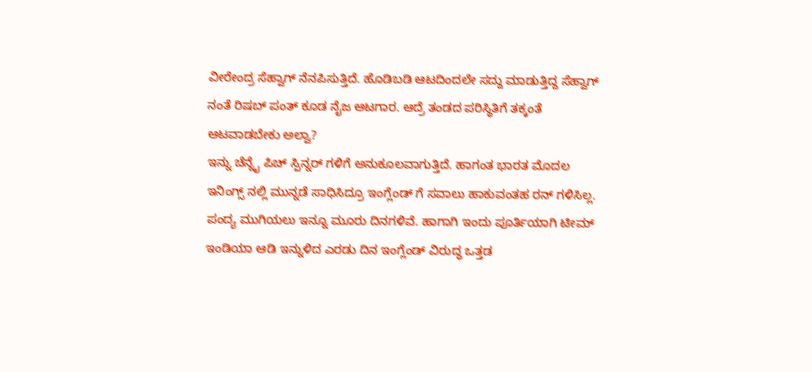ವೀರೇಂದ್ರ ಸೆಹ್ವಾಗ್ ನೆನಪಿಸುತ್ತಿದೆ. ಹೊಡಿಬಡಿ ಆಟದಿಂದಲೇ ಸದ್ದು ಮಾಡುತ್ತಿದ್ದ ಸೆಹ್ವಾಗ್ ನಂತೆ ರಿಷಬ್ ಪಂತ್ ಕೂಡ ನೈಜ ಆಟಗಾರ. ಆದ್ರೆ ತಂಡದ ಪರಿಸ್ಥಿತಿಗೆ ತಕ್ಕಂತೆ ಆಟವಾಡಬೇಕು ಅಲ್ವಾ?
ಇನ್ನು ಚೆನ್ನೈ ಪಿಚ್ ಸ್ಪಿನ್ನರ್ ಗಳಿಗೆ ಅನುಕೂಲವಾಗುತ್ತಿದೆ. ಹಾಗಂತ ಭಾರತ ಮೊದಲ ಇನಿಂಗ್ಸ್ ನಲ್ಲಿ ಮುನ್ನಡೆ ಸಾಧಿಸಿದ್ರೂ ಇಂಗ್ಲೆಂಡ್ ಗೆ ಸವಾಲು ಹಾಕುವಂತಹ ರನ್ ಗಳಿಸಿಲ್ಲ. ಪಂದ್ಯ ಮುಗಿಯಲು ಇನ್ನೂ ಮೂರು ದಿನಗಳಿವೆ. ಹಾಗಾಗಿ ಇಂದು ಪೂರ್ತಿಯಾಗಿ ಟೀಮ್ ಇಂಡಿಯಾ ಆಡಿ ಇನ್ನುಳಿದ ಎರಡು ದಿನ ಇಂಗ್ಲೆಂಡ್ ವಿರುದ್ಧ ಒತ್ತಡ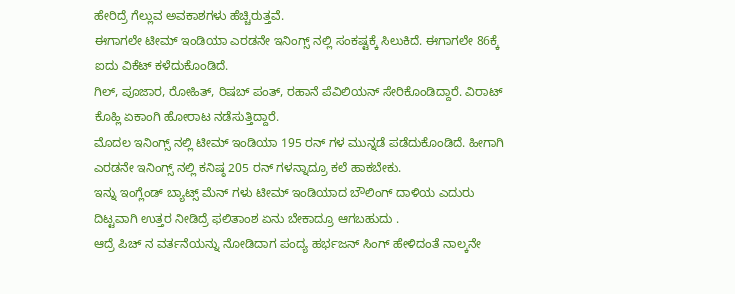ಹೇರಿದ್ರೆ ಗೆಲ್ಲುವ ಅವಕಾಶಗಳು ಹೆಚ್ಚಿರುತ್ತವೆ.
ಈಗಾಗಲೇ ಟೀಮ್ ಇಂಡಿಯಾ ಎರಡನೇ ಇನಿಂಗ್ಸ್ ನಲ್ಲಿ ಸಂಕಷ್ಟಕ್ಕೆ ಸಿಲುಕಿದೆ. ಈಗಾಗಲೇ 86ಕ್ಕೆ ಐದು ವಿಕೆಟ್ ಕಳೆದುಕೊಂಡಿದೆ.
ಗಿಲ್, ಪೂಜಾರ, ರೋಹಿತ್, ರಿಷಬ್ ಪಂತ್, ರಹಾನೆ ಪೆವಿಲಿಯನ್ ಸೇರಿಕೊಂಡಿದ್ದಾರೆ. ವಿರಾಟ್ ಕೊಹ್ಲಿ ಏಕಾಂಗಿ ಹೋರಾಟ ನಡೆಸುತ್ತಿದ್ದಾರೆ.
ಮೊದಲ ಇನಿಂಗ್ಸ್ ನಲ್ಲಿ ಟೀಮ್ ಇಂಡಿಯಾ 195 ರನ್ ಗಳ ಮುನ್ನಡೆ ಪಡೆದುಕೊಂಡಿದೆ. ಹೀಗಾಗಿ ಎರಡನೇ ಇನಿಂಗ್ಸ್ ನಲ್ಲಿ ಕನಿಷ್ಠ 205 ರನ್ ಗಳನ್ನಾದ್ರೂ ಕಲೆ ಹಾಕಬೇಕು.
ಇನ್ನು ಇಂಗ್ಲೆಂಡ್ ಬ್ಯಾಟ್ಸ್ ಮೆನ್ ಗಳು ಟೀಮ್ ಇಂಡಿಯಾದ ಬೌಲಿಂಗ್ ದಾಳಿಯ ಎದುರು ದಿಟ್ಟವಾಗಿ ಉತ್ತರ ನೀಡಿದ್ರೆ ಫಲಿತಾಂಶ ಏನು ಬೇಕಾದ್ರೂ ಆಗಬಹುದು .
ಆದ್ರೆ ಪಿಚ್ ನ ವರ್ತನೆಯನ್ನು ನೋಡಿದಾಗ ಪಂದ್ಯ ಹರ್ಭಜನ್ ಸಿಂಗ್ ಹೇಳಿದಂತೆ ನಾಲ್ಕನೇ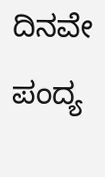ದಿನವೇ ಪಂದ್ಯ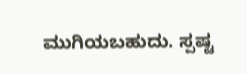ಮುಗಿಯಬಹುದು. ಸ್ಪಷ್ಟ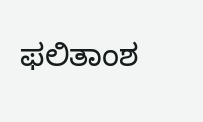ಫಲಿತಾಂಶ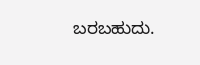ಬರಬಹುದು.